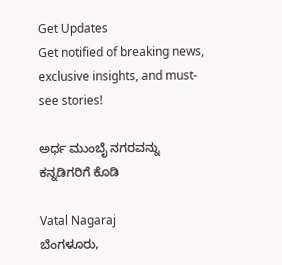Get Updates
Get notified of breaking news, exclusive insights, and must-see stories!

ಅರ್ಧ ಮುಂಬೈ ನಗರವನ್ನು ಕನ್ನಡಿಗರಿಗೆ ಕೊಡಿ

Vatal Nagaraj
ಬೆಂಗಳೂರು,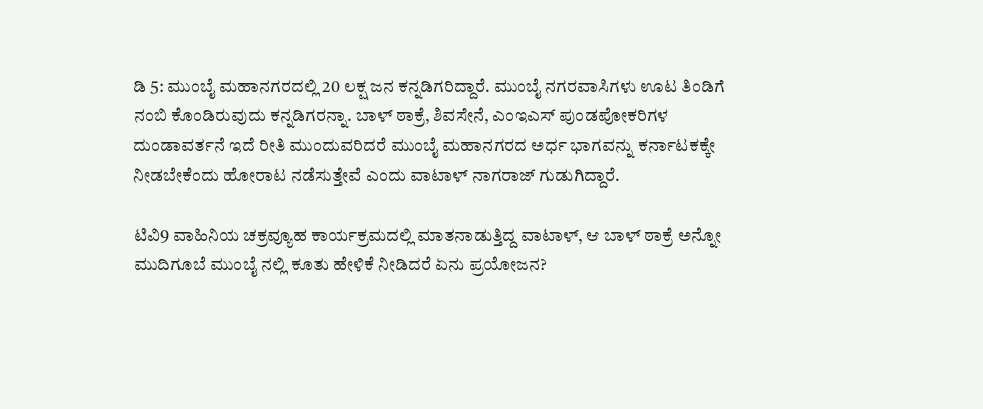ಡಿ 5: ಮುಂಬೈ ಮಹಾನಗರದಲ್ಲಿ 20 ಲಕ್ಷ ಜನ ಕನ್ನಡಿಗರಿದ್ದಾರೆ. ಮುಂಬೈ ನಗರವಾಸಿಗಳು ಊಟ ತಿಂಡಿಗೆ ನಂಬಿ ಕೊಂಡಿರುವುದು ಕನ್ನಡಿಗರನ್ನಾ. ಬಾಳ್ ಠಾಕ್ರೆ, ಶಿವಸೇನೆ, ಎಂಇಎಸ್ ಪುಂಡಪೋಕರಿಗಳ ದುಂಡಾವರ್ತನೆ ಇದೆ ರೀತಿ ಮುಂದುವರಿದರೆ ಮುಂಬೈ ಮಹಾನಗರದ ಅರ್ಧ ಭಾಗವನ್ನು ಕರ್ನಾಟಕಕ್ಕೇ ನೀಡಬೇಕೆಂದು ಹೋರಾಟ ನಡೆಸುತ್ತೇವೆ ಎಂದು ವಾಟಾಳ್ ನಾಗರಾಜ್ ಗುಡುಗಿದ್ದಾರೆ.

ಟಿವಿ9 ವಾಹಿನಿಯ ಚಕ್ರವ್ಯೂಹ ಕಾರ್ಯಕ್ರಮದಲ್ಲಿ ಮಾತನಾಡುತ್ತಿದ್ದ ವಾಟಾಳ್, ಆ ಬಾಳ್ ಠಾಕ್ರೆ ಅನ್ನೋ ಮುದಿಗೂಬೆ ಮುಂಬೈ ನಲ್ಲಿ ಕೂತು ಹೇಳಿಕೆ ನೀಡಿದರೆ ಏನು ಪ್ರಯೋಜನ?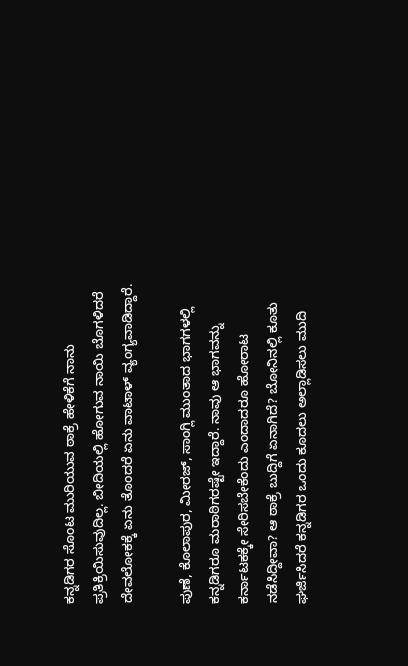ಕನ್ನಡಿಗರ ಸೊಂಟ ಮುರಿಯುವ ಠಾಕ್ರೆ ಹೇಳಿಕೆಗೆ ನಾನು ಪ್ರತಿಕ್ರಿಯಿಸುವುದಿಲ್ಲ. ಬೀದಿಯಲ್ಲಿ ಹೋಗುವ ನಾಯಿ ಬೊಗಳಿದರೆ ದೇವಲೋಕಕ್ಕೆ ಏನು ತೊಂದರೆ ಏನು ವಾಟಾಳ್ ವ್ಯಂಗ್ಯವಾಡಿದ್ದಾರೆ.

ಪುಣೆ, ಕೊಲಾಪುರ, ಮೀರಜ್, ಸಾಂಗ್ಲಿ ಮುಂತಾದ ಭಾಗಗಳಲ್ಲಿ ಕನ್ನಡಿಗರೂ ಮರಾಠಿಗರಷ್ಟೇ ಇದ್ದಾರೆ. ನಾವು ಆ ಭಾಗವನ್ನು ಕರ್ನಾಟಕಕ್ಕೇ ಸೇರಿಸಬೇಕೆಂದು ಎಂದಾದರೂ ಹೋರಾಟ ನಡೆಸಿದ್ದೀವಾ? ಆ ಠಾಕ್ರೆ ಬುದ್ದಿಗೆ ಏನಾಗಿದೆ? ಬೋನಿನಲ್ಲಿ ಕೂತು ಘರ್ಜಿಸಿದರೆ ಕನ್ನಡಿಗರ ಒಂದು ಕೂದಲು ಅಲ್ಲಾಡಿಸಲು ಮುದಿ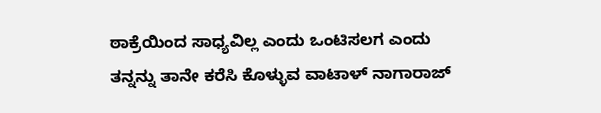ಠಾಕ್ರೆಯಿಂದ ಸಾಧ್ಯವಿಲ್ಲ ಎಂದು ಒಂಟಿಸಲಗ ಎಂದು ತನ್ನನ್ನು ತಾನೇ ಕರೆಸಿ ಕೊಳ್ಳುವ ವಾಟಾಳ್ ನಾಗಾರಾಜ್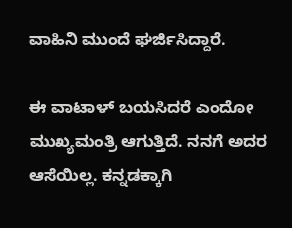ವಾಹಿನಿ ಮುಂದೆ ಘರ್ಜಿಸಿದ್ದಾರೆ.

ಈ ವಾಟಾಳ್ ಬಯಸಿದರೆ ಎಂದೋ ಮುಖ್ಯಮಂತ್ರಿ ಆಗುತ್ತಿದೆ. ನನಗೆ ಅದರ ಆಸೆಯಿಲ್ಲ. ಕನ್ನಡಕ್ಕಾಗಿ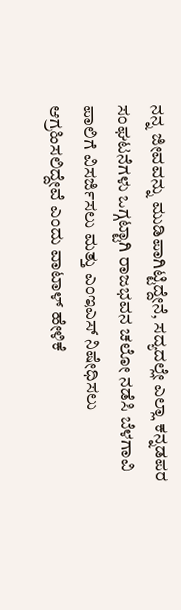ನನ್ನ ಜೀವವನ್ನು ಮುಡಿಪಾಗಿಟ್ಟಿದ್ದೇನೆ, ಸದ್ಯದಲ್ಲೇ ಎಲ್ಲಾ ಕನ್ನಡಪರ ಸಂಘಟನೆಗಳು ಒಗ್ಗಟ್ಟಾಗಿ ರಾಜಭವನ ಚಲೋ ನಡೆಸಿ ಬೆಳಗಾವಿ ಪಾಲಿಗೆ ವಿಸರ್ಜಿಸಲು ಮತ್ತು ಎಂಇಎಸ್ ನಿಷೇಧಿಸಲು ಆಗ್ರಹಿಸಲಿದ್ದೇವೆ ಎಂದು ವಾಟಾಳ್ ಹೇಳಿಕೆ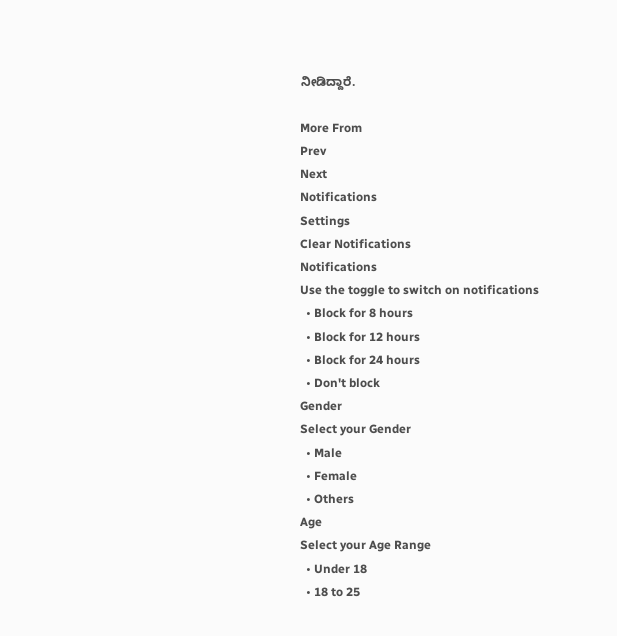ನೀಡಿದ್ದಾರೆ.

More From
Prev
Next
Notifications
Settings
Clear Notifications
Notifications
Use the toggle to switch on notifications
  • Block for 8 hours
  • Block for 12 hours
  • Block for 24 hours
  • Don't block
Gender
Select your Gender
  • Male
  • Female
  • Others
Age
Select your Age Range
  • Under 18
  • 18 to 25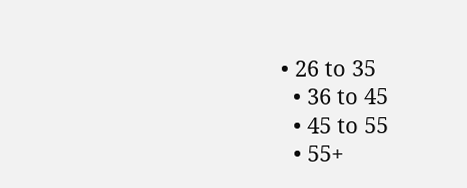• 26 to 35
  • 36 to 45
  • 45 to 55
  • 55+